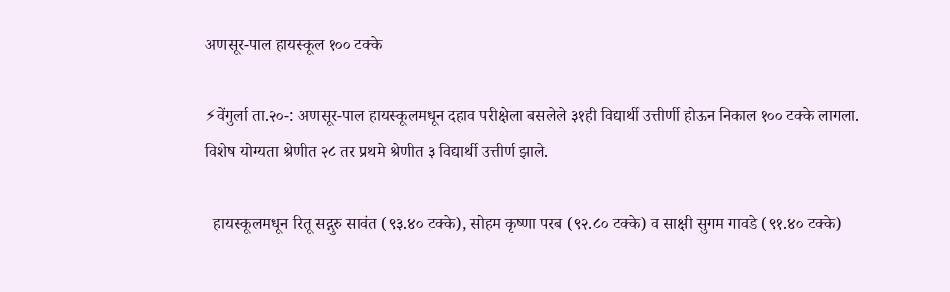अणसूर-पाल हायस्कूल १०० टक्के

⚡वेंगुर्ला ता.२०-: अणसूर-पाल हायस्कूलमधून दहाव परीक्षेला बसलेले ३१ही विद्यार्थी उत्तीर्णी होऊन निकाल १०० टक्के लागला. विशेष योग्यता श्रेणीत २८ तर प्रथमे श्रेणीत ३ विद्यार्थी उत्तीर्ण झाले.

  हायस्कूलमधून रितू सद्गुरु सावंत (९३.४० टक्के), सोहम कृष्णा परब (९२.८० टक्के) व साक्षी सुगम गावडे (९१.४० टक्के)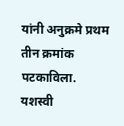यांनी अनुक्रमे प्रथम तीन क्रमांक पटकाविला. यशस्वी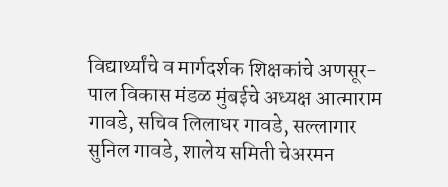विद्यार्थ्यांचे व मार्गदर्शक शिक्षकांचे अणसूर-पाल विकास मंडळ मुंबईचे अध्यक्ष आत्माराम गावडे, सचिव लिलाधर गावडे, सल्लागार सुनिल गावडे, शालेय समिती चेअरमन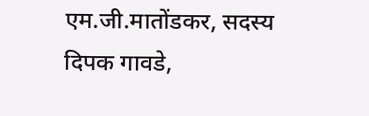एम.जी.मातोंडकर, सदस्य दिपक गावडे,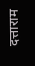दत्ताराम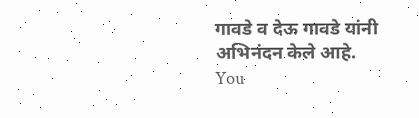गावडे व देऊ गावडे यांनी अभिनंदन केले आहे.
You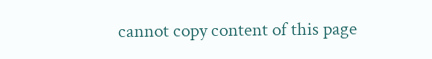cannot copy content of this page